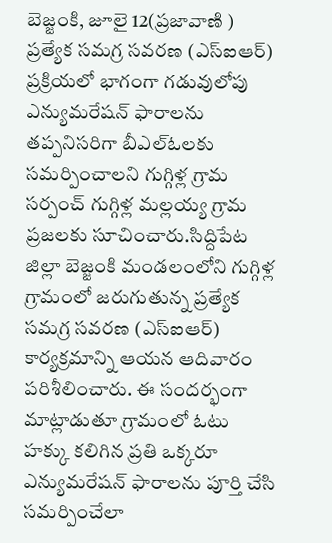బెజ్జంకి, జూలై 12(ప్రజావాణి )
ప్రత్యేక సమగ్ర సవరణ (ఎస్ఐఆర్) ప్రక్రియలో భాగంగా గడువులోపు ఎన్యుమరేషన్ ఫారాలను తప్పనిసరిగా బీఎల్ఓలకు సమర్పించాలని గుగ్గిళ్ల గ్రామ సర్పంచ్ గుగ్గిళ్ల మల్లయ్య గ్రామ ప్రజలకు సూచించారు.సిద్దిపేట జిల్లా బెజ్జంకి మండలంలోని గుగ్గిళ్ల గ్రామంలో జరుగుతున్న ప్రత్యేక సమగ్ర సవరణ (ఎస్ఐఆర్) కార్యక్రమాన్ని ఆయన ఆదివారం పరిశీలించారు. ఈ సందర్భంగా మాట్లాడుతూ గ్రామంలో ఓటు హక్కు కలిగిన ప్రతి ఒక్కరూ ఎన్యుమరేషన్ ఫారాలను పూర్తి చేసి సమర్పించేలా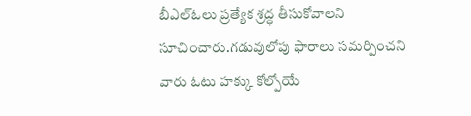బీఎల్ఓలు ప్రత్యేక శ్రద్ధ తీసుకోవాలని సూచించారు.గడువులోపు ఫారాలు సమర్పించని వారు ఓటు హక్కు కోల్పోయే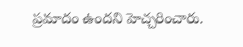ప్రమాదం ఉందని హెచ్చరించారు.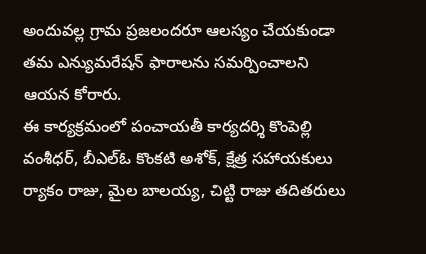అందువల్ల గ్రామ ప్రజలందరూ ఆలస్యం చేయకుండా తమ ఎన్యుమరేషన్ ఫారాలను సమర్పించాలని ఆయన కోరారు.
ఈ కార్యక్రమంలో పంచాయతీ కార్యదర్శి కొంపెల్లి వంశీధర్, బీఎల్ఓ కొంకటి అశోక్, క్షేత్ర సహాయకులు ర్యాకం రాజు, మైల బాలయ్య, చిట్టి రాజు తదితరులు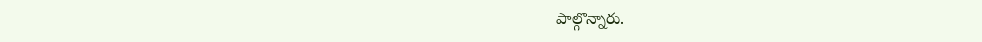పాల్గొన్నారు.